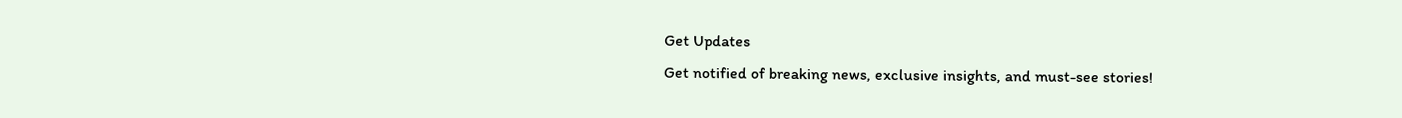Get Updates
Get notified of breaking news, exclusive insights, and must-see stories!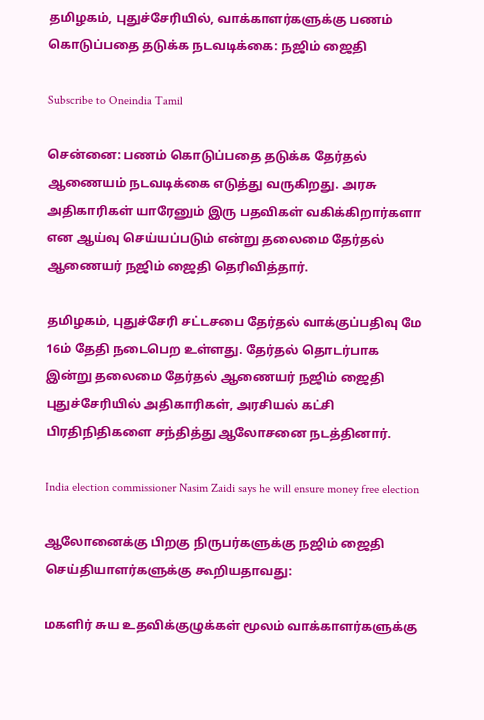தமிழகம், புதுச்சேரியில், வாக்காளர்களுக்கு பணம் கொடுப்பதை தடுக்க நடவடிக்கை: நஜிம் ஜைதி

Subscribe to Oneindia Tamil

சென்னை: பணம் கொடுப்பதை தடுக்க தேர்தல் ஆணையம் நடவடிக்கை எடுத்து வருகிறது. அரசு அதிகாரிகள் யாரேனும் இரு பதவிகள் வகிக்கிறார்களா என ஆய்வு செய்யப்படும் என்று தலைமை தேர்தல் ஆணையர் நஜிம் ஜைதி தெரிவித்தார்.

தமிழகம், புதுச்சேரி சட்டசபை தேர்தல் வாக்குப்பதிவு மே 16ம் தேதி நடைபெற உள்ளது. தேர்தல் தொடர்பாக இன்று தலைமை தேர்தல் ஆணையர் நஜிம் ஜைதி புதுச்சேரியில் அதிகாரிகள், அரசியல் கட்சி பிரதிநிதிகளை சந்தித்து ஆலோசனை நடத்தினார்.

India election commissioner Nasim Zaidi says he will ensure money free election

ஆலோனைக்கு பிறகு நிருபர்களுக்கு நஜிம் ஜைதி செய்தியாளர்களுக்கு கூறியதாவது:

மகளிர் சுய உதவிக்குழுக்கள் மூலம் வாக்காளர்களுக்கு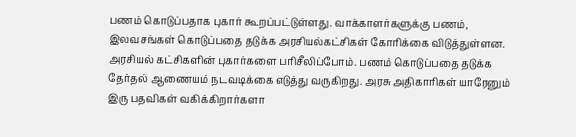பணம் கொடுப்பதாக புகார் கூறப்பட்டுள்ளது. வாக்காளர்களுக்கு பணம், இலவசங்கள் கொடுப்பதை தடுக்க அரசியல்கட்சிகள் கோரிக்கை விடுத்துள்ளன. அரசியல் கட்சிகளின் புகார்களை பரிசீலிப்போம். பணம் கொடுப்பதை தடுக்க தேர்தல் ஆணையம் நடவடிக்கை எடுத்து வருகிறது. அரசு அதிகாரிகள் யாரேனும் இரு பதவிகள் வகிக்கிறார்களா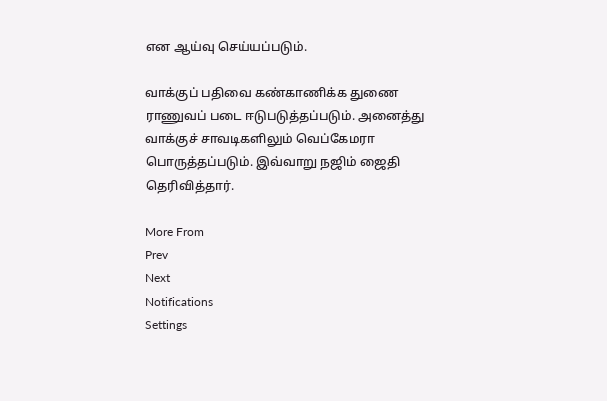என ஆய்வு செய்யப்படும்.

வாக்குப் பதிவை கண்காணிக்க துணை ராணுவப் படை ஈடுபடுத்தப்படும். அனைத்து வாக்குச் சாவடிகளிலும் வெப்கேமரா பொருத்தப்படும். இவ்வாறு நஜிம் ஜைதி தெரிவித்தார்.

More From
Prev
Next
Notifications
Settings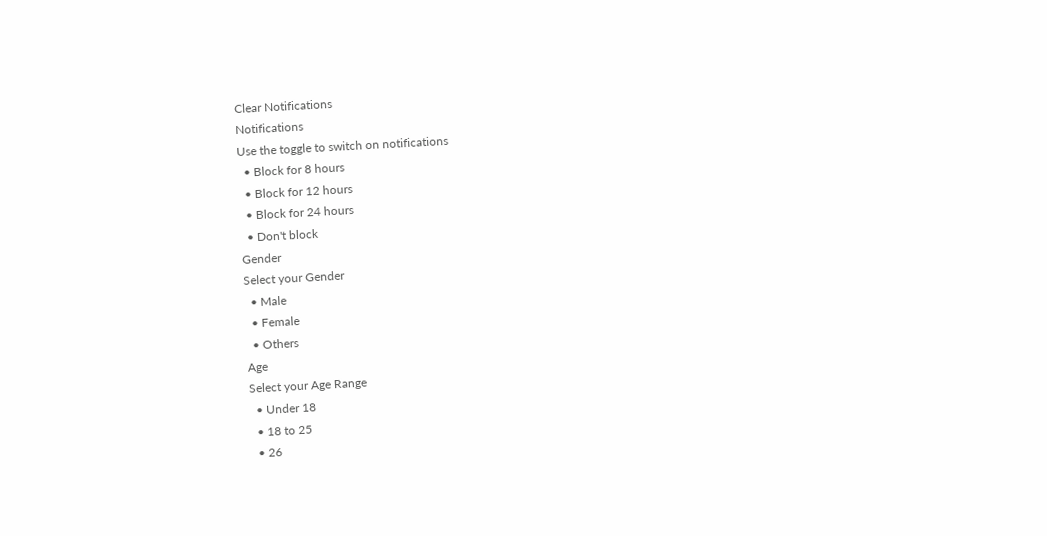Clear Notifications
Notifications
Use the toggle to switch on notifications
  • Block for 8 hours
  • Block for 12 hours
  • Block for 24 hours
  • Don't block
Gender
Select your Gender
  • Male
  • Female
  • Others
Age
Select your Age Range
  • Under 18
  • 18 to 25
  • 26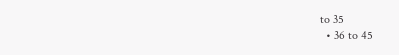to 35
  • 36 to 45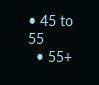• 45 to 55
  • 55+